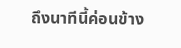ถึงนาทีนี้ค่อนข้าง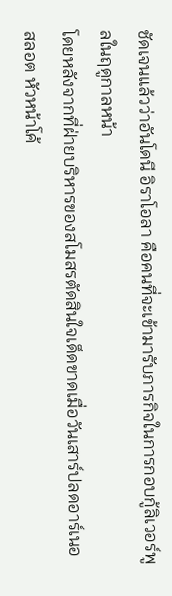ชัดเจนแล้วว่าอันโดนี อิราโอลา คือคนที่จะเข้ามารับภารกิจในการกอบกู้ลิเวอร์พูลในฤดูกาลหน้า
โดยหลังจากที่ฝ่ายบริหารของสโมสรตัดสินใจเด็ดขาดเมื่อวันเสาร์ปลดอาร์เนอ สลอต หัวหน้าโค้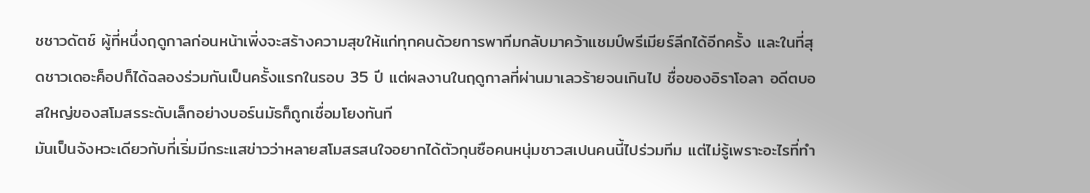ชชาวดัตช์ ผู้ที่หนึ่งฤดูกาลก่อนหน้าเพิ่งจะสร้างความสุขให้แก่ทุกคนด้วยการพาทีมกลับมาคว้าแชมป์พรีเมียร์ลีกได้อีกครั้ง และในที่สุดชาวเดอะค็อปก็ได้ฉลองร่วมกันเป็นครั้งแรกในรอบ 35 ปี แต่ผลงานในฤดูกาลที่ผ่านมาเลวร้ายจนเกินไป ชื่อของอิราโอลา อดีตบอสใหญ่ของสโมสรระดับเล็กอย่างบอร์นมัธก็ถูกเชื่อมโยงทันที
มันเป็นจังหวะเดียวกับที่เริ่มมีกระแสข่าวว่าหลายสโมสรสนใจอยากได้ตัวกุนซือคนหนุ่มชาวสเปนคนนี้ไปร่วมทีม แต่ไม่รู้เพราะอะไรที่ทำ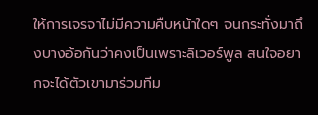ให้การเจรจาไม่มีความคืบหน้าใดๆ จนกระทั่งมาถึงบางอ้อกันว่าคงเป็นเพราะลิเวอร์พูล สนใจอยากจะได้ตัวเขามาร่วมทีม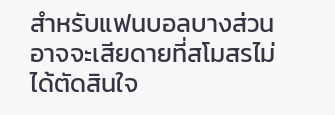สำหรับแฟนบอลบางส่วนอาจจะเสียดายที่สโมสรไม่ได้ตัดสินใจ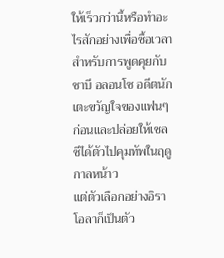ให้เร็วกว่านี้หรือทำอะไรสักอย่างเพื่อซื้อเวลาสำหรับการพูดคุยกับชาบี อลอนโซ อดีตนักเตะขวัญใจของแฟนๆ ก่อนและปล่อยให้เชลซีได้ตัวไปคุมทัพในฤดูกาลหน้าว
แต่ตัวเลือกอย่างอิราโอลาก็เป็นตัว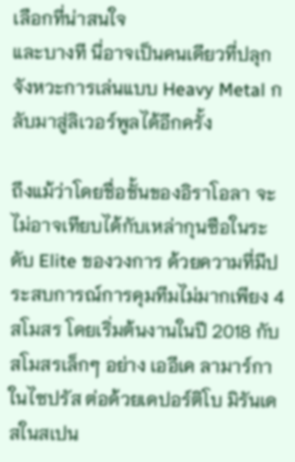เลือกที่น่าสนใจ
และบางที นี่อาจเป็นคนเดียวที่ปลุกจังหวะการเล่นแบบ Heavy Metal กลับมาสู่ลิเวอร์พูลได้อีกครั้ง

ถึงแม้ว่าโดยชื่อชั้นของอิราโอลา จะไม่อาจเทียบได้กับเหล่ากุนซือในระดับ Elite ของวงการ ด้วยความที่มีประสบการณ์การคุมทีมไม่มากเพียง 4 สโมสร โดยเริ่มต้นงานในปี 2018 กับสโมสรเล็กๆ อย่าง เออีเค ลามาร์กา ในไซปรัส ต่อด้วยเดปอร์ติโบ มิรันเดสในสเปน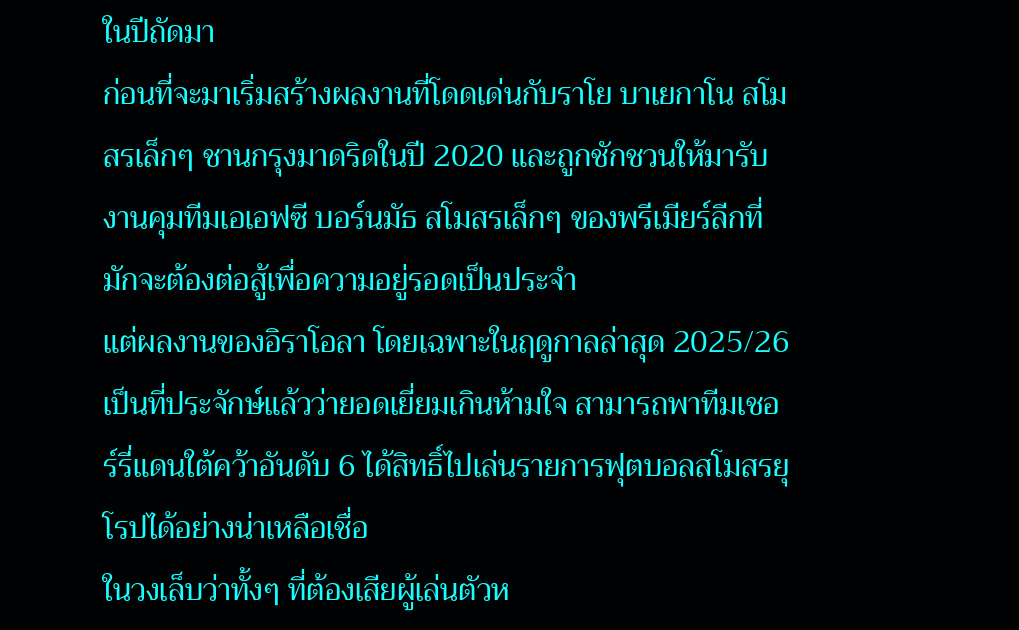ในปีถัดมา
ก่อนที่จะมาเริ่มสร้างผลงานที่โดดเด่นกับราโย บาเยกาโน สโมสรเล็กๆ ชานกรุงมาดริดในปี 2020 และถูกชักชวนให้มารับงานคุมทีมเอเอฟซี บอร์นมัธ สโมสรเล็กๆ ของพรีเมียร์ลีกที่มักจะต้องต่อสู้เพื่อความอยู่รอดเป็นประจำ
แต่ผลงานของอิราโอลา โดยเฉพาะในฤดูกาลล่าสุด 2025/26 เป็นที่ประจักษ์แล้วว่ายอดเยี่ยมเกินห้ามใจ สามารถพาทีมเชอร์รี่แดนใต้คว้าอันดับ 6 ได้สิทธิ์ไปเล่นรายการฟุตบอลสโมสรยุโรปได้อย่างน่าเหลือเชื่อ
ในวงเล็บว่าทั้งๆ ที่ต้องเสียผู้เล่นตัวห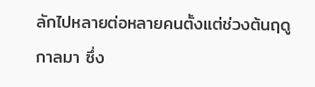ลักไปหลายต่อหลายคนตั้งแต่ช่วงต้นฤดูกาลมา ซึ่ง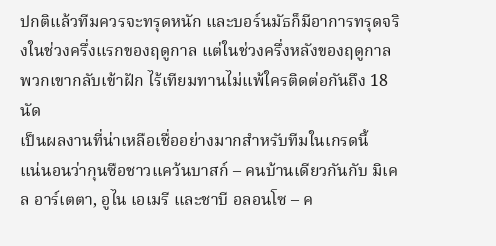ปกติแล้วทีมควรจะทรุดหนัก และบอร์นมัธก็มีอาการทรุดจริงในช่วงครึ่งแรกของฤดูกาล แต่ในช่วงครึ่งหลังของฤดูกาลพวกเขากลับเข้าฝัก ไร้เทียมทานไม่แพ้ใครติดต่อกันถึง 18 นัด
เป็นผลงานที่น่าเหลือเชื่ออย่างมากสำหรับทีมในเกรดนี้
แน่นอนว่ากุนซือชาวแคว้นบาสก์ – คนบ้านเดียวกันกับ มิเคล อาร์เตตา, อูไน เอเมรี และชาบี อลอนโซ – ค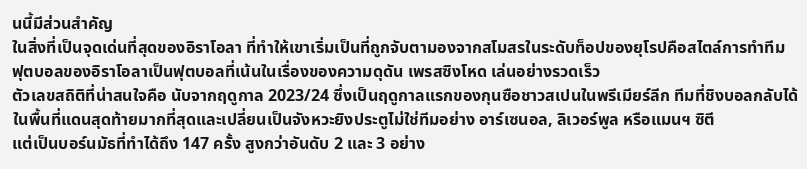นนี้มีส่วนสำคัญ
ในสิ่งที่เป็นจุดเด่นที่สุดของอิราโอลา ที่ทำให้เขาเริ่มเป็นที่ถูกจับตามองจากสโมสรในระดับท็อปของยุโรปคือสไตล์การทำทีม
ฟุตบอลของอิราโอลาเป็นฟุตบอลที่เน้นในเรื่องของความดุดัน เพรสซิงโหด เล่นอย่างรวดเร็ว
ตัวเลขสถิติที่น่าสนใจคือ นับจากฤดูกาล 2023/24 ซึ่งเป็นฤดูกาลแรกของกุนซือชาวสเปนในพรีเมียร์ลีก ทีมที่ชิงบอลกลับได้ในพื้นที่แดนสุดท้ายมากที่สุดและเปลี่ยนเป็นจังหวะยิงประตูไม่ใช่ทีมอย่าง อาร์เซนอล, ลิเวอร์พูล หรือแมนฯ ซิตี
แต่เป็นบอร์นมัธที่ทำได้ถึง 147 ครั้ง สูงกว่าอันดับ 2 และ 3 อย่าง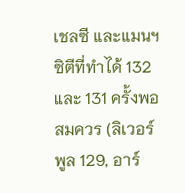เชลซี และแมนฯ ซิตีที่ทำได้ 132 และ 131 ครั้งพอสมควร (ลิเวอร์พูล 129, อาร์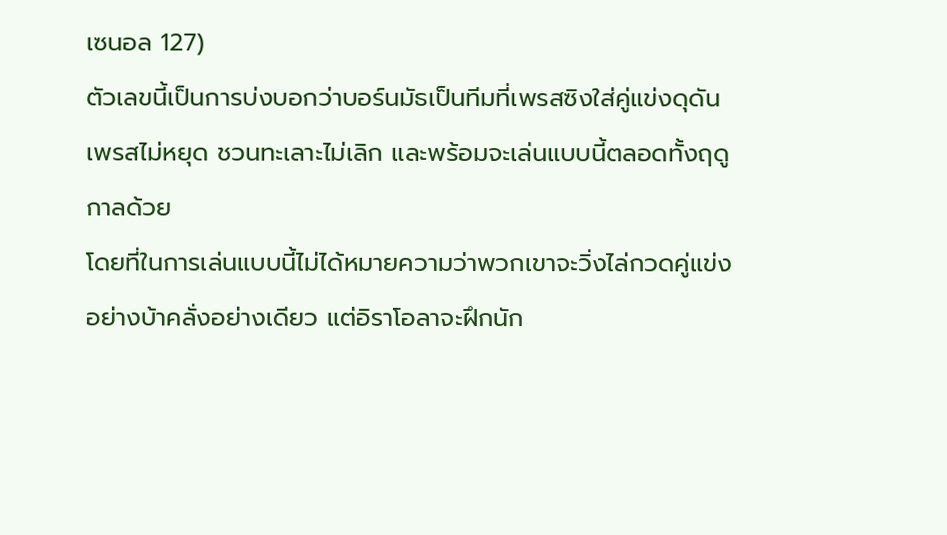เซนอล 127)
ตัวเลขนี้เป็นการบ่งบอกว่าบอร์นมัธเป็นทีมที่เพรสซิงใส่คู่แข่งดุดัน เพรสไม่หยุด ชวนทะเลาะไม่เลิก และพร้อมจะเล่นแบบนี้ตลอดทั้งฤดูกาลด้วย
โดยที่ในการเล่นแบบนี้ไม่ได้หมายความว่าพวกเขาจะวิ่งไล่กวดคู่แข่งอย่างบ้าคลั่งอย่างเดียว แต่อิราโอลาจะฝึกนัก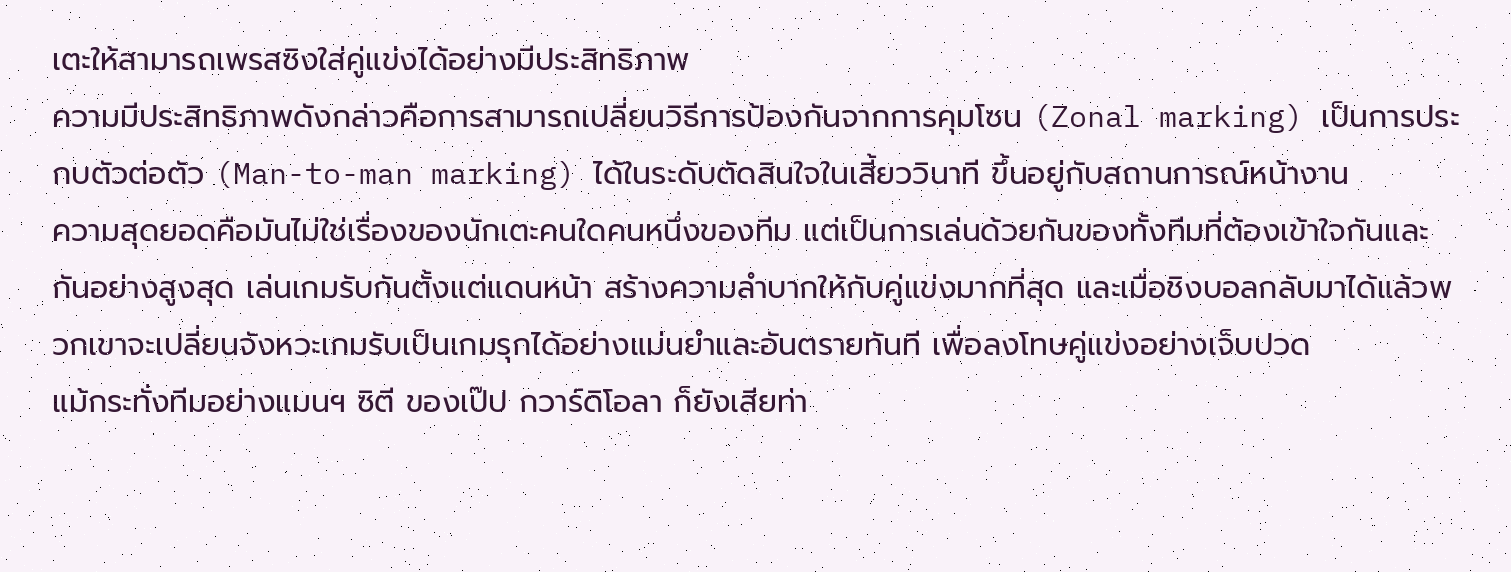เตะให้สามารถเพรสซิงใส่คู่แข่งได้อย่างมีประสิทธิภาพ
ความมีประสิทธิภาพดังกล่าวคือการสามารถเปลี่ยนวิธีการป้องกันจากการคุมโซน (Zonal marking) เป็นการประกบตัวต่อตัว (Man-to-man marking) ได้ในระดับตัดสินใจในเสี้ยววินาที ขึ้นอยู่กับสถานการณ์หน้างาน
ความสุดยอดคือมันไม่ใช่เรื่องของนักเตะคนใดคนหนึ่งของทีม แต่เป็นการเล่นด้วยกันของทั้งทีมที่ต้องเข้าใจกันและกันอย่างสูงสุด เล่นเกมรับกันตั้งแต่แดนหน้า สร้างความลำบากให้กับคู่แข่งมากที่สุด และเมื่อชิงบอลกลับมาได้แล้วพวกเขาจะเปลี่ยนจังหวะเกมรับเป็นเกมรุกได้อย่างแม่นยำและอันตรายทันที เพื่อลงโทษคู่แข่งอย่างเจ็บปวด
แม้กระทั่งทีมอย่างแมนฯ ซิตี ของเป๊ป กวาร์ดิโอลา ก็ยังเสียท่า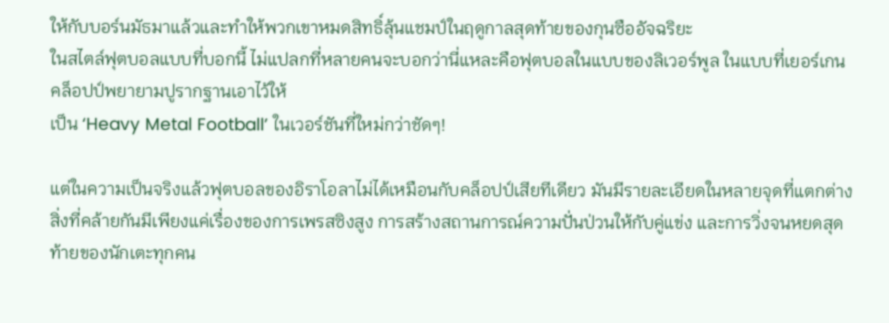ให้กับบอร์นมัธมาแล้วและทำให้พวกเขาหมดสิทธิ์ลุ้นแชมป์ในฤดูกาลสุดท้ายของกุนซืออัจฉริยะ
ในสไตล์ฟุตบอลแบบที่บอกนี้ ไม่แปลกที่หลายคนจะบอกว่านี่แหละคือฟุตบอลในแบบของลิเวอร์พูล ในแบบที่เยอร์เกน คล็อปป์พยายามปูรากฐานเอาไว้ให้
เป็น ‘Heavy Metal Football’ ในเวอร์ชันที่ใหม่กว่าชัดๆ!

แต่ในความเป็นจริงแล้วฟุตบอลของอิราโอลาไม่ได้เหมือนกับคล็อปป์เสียทีเดียว มันมีรายละเอียดในหลายจุดที่แตกต่าง สิ่งที่คล้ายกันมีเพียงแค่เรื่องของการเพรสซิงสูง การสร้างสถานการณ์ความปั่นป่วนให้กับคู่แข่ง และการวิ่งจนหยดสุดท้ายของนักเตะทุกคน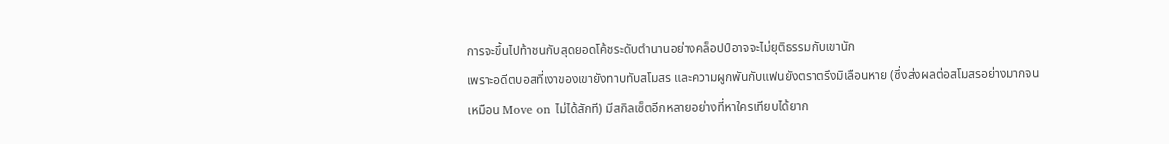การจะขึ้นไปท้าชนกับสุดยอดโค้ชระดับตำนานอย่างคล็อปป์อาจจะไม่ยุติธรรมกับเขานัก
เพราะอดีตบอสที่เงาของเขายังทาบทับสโมสร และความผูกพันกับแฟนยังตราตรึงมิเลือนหาย (ซึ่งส่งผลต่อสโมสรอย่างมากจนเหมือน Move on ไม่ได้สักที) มีสกิลเซ็ตอีกหลายอย่างที่หาใครเทียบได้ยาก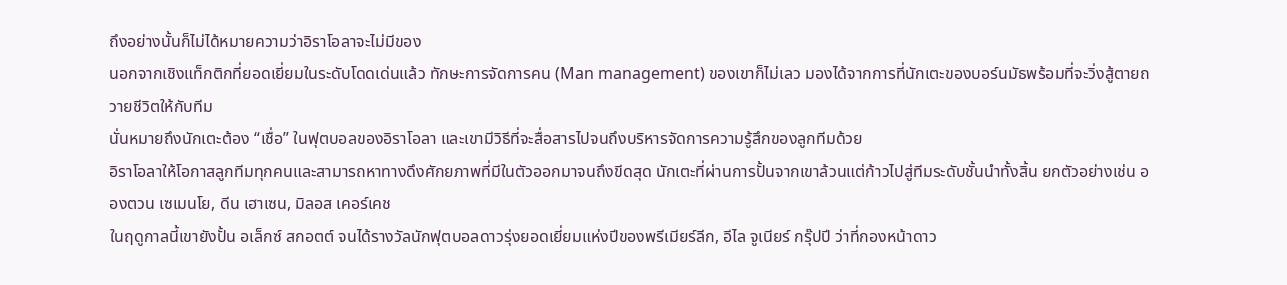ถึงอย่างนั้นก็ไม่ได้หมายความว่าอิราโอลาจะไม่มีของ
นอกจากเชิงแท็กติกที่ยอดเยี่ยมในระดับโดดเด่นแล้ว ทักษะการจัดการคน (Man management) ของเขาก็ไม่เลว มองได้จากการที่นักเตะของบอร์นมัธพร้อมที่จะวิ่งสู้ตายถวายชีวิตให้กับทีม
นั่นหมายถึงนักเตะต้อง “เชื่อ” ในฟุตบอลของอิราโอลา และเขามีวิธีที่จะสื่อสารไปจนถึงบริหารจัดการความรู้สึกของลูกทีมด้วย
อิราโอลาให้โอกาสลูกทีมทุกคนและสามารถหาทางดึงศักยภาพที่มีในตัวออกมาจนถึงขีดสุด นักเตะที่ผ่านการปั้นจากเขาล้วนแต่ก้าวไปสู่ทีมระดับชั้นนำทั้งสิ้น ยกตัวอย่างเช่น อองตวน เซเมนโย, ดีน เฮาเซน, มิลอส เคอร์เคช
ในฤดูกาลนี้เขายังปั้น อเล็กซ์ สกอตต์ จนได้รางวัลนักฟุตบอลดาวรุ่งยอดเยี่ยมแห่งปีของพรีเมียร์ลีก, อีไล จูเนียร์ กรุ๊ปปี ว่าที่กองหน้าดาว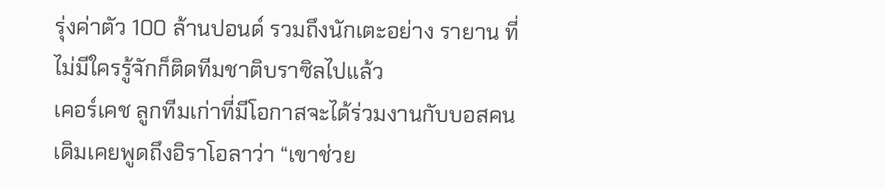รุ่งค่าตัว 100 ล้านปอนด์ รวมถึงนักเตะอย่าง รายาน ที่ไม่มีใครรู้จักก็ติดทีมชาติบราซิลไปแล้ว
เคอร์เคช ลูกทีมเก่าที่มีโอกาสจะได้ร่วมงานกับบอสคนเดิมเคยพูดถึงอิราโอลาว่า “เขาช่วย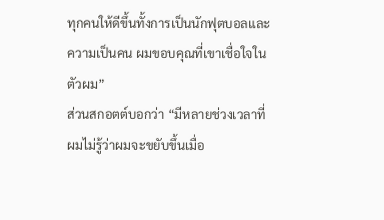ทุกคนให้ดีขึ้นทั้งการเป็นนักฟุตบอลและความเป็นคน ผมขอบคุณที่เขาเชื่อใจในตัวผม”
ส่วนสกอตต์บอกว่า “มีหลายช่วงเวลาที่ผมไม่รู้ว่าผมจะขยับขึ้นเมื่อ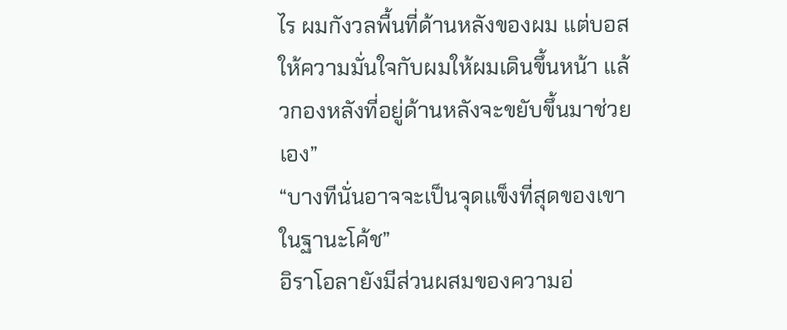ไร ผมกังวลพื้นที่ด้านหลังของผม แต่บอสให้ความมั่นใจกับผมให้ผมเดินขึ้นหน้า แล้วกองหลังที่อยู่ด้านหลังจะขยับขึ้นมาช่วยเอง”
“บางทีนั่นอาจจะเป็นจุดแข็งที่สุดของเขาในฐานะโค้ช”
อิราโอลายังมีส่วนผสมของความอ่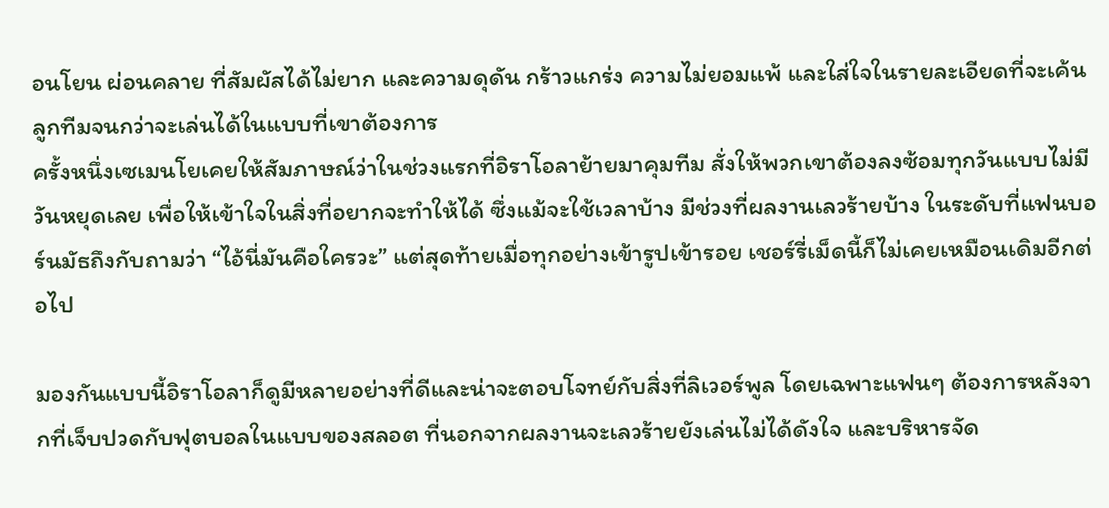อนโยน ผ่อนคลาย ที่สัมผัสได้ไม่ยาก และความดุดัน กร้าวแกร่ง ความไม่ยอมแพ้ และใส่ใจในรายละเอียดที่จะเค้นลูกทีมจนกว่าจะเล่นได้ในแบบที่เขาต้องการ
ครั้งหนึ่งเซเมนโยเคยให้สัมภาษณ์ว่าในช่วงแรกที่อิราโอลาย้ายมาคุมทีม สั่งให้พวกเขาต้องลงซ้อมทุกวันแบบไม่มีวันหยุดเลย เพื่อให้เข้าใจในสิ่งที่อยากจะทำให้ได้ ซึ่งแม้จะใช้เวลาบ้าง มีช่วงที่ผลงานเลวร้ายบ้าง ในระดับที่แฟนบอร์นมัธถึงกับถามว่า “ไอ้นี่มันคือใครวะ” แต่สุดท้ายเมื่อทุกอย่างเข้ารูปเข้ารอย เชอร์รี่เม็ดนี้ก็ไม่เคยเหมือนเดิมอีกต่อไป

มองกันแบบนี้อิราโอลาก็ดูมีหลายอย่างที่ดีและน่าจะตอบโจทย์กับสิ่งที่ลิเวอร์พูล โดยเฉพาะแฟนๆ ต้องการหลังจากที่เจ็บปวดกับฟุตบอลในแบบของสลอต ที่นอกจากผลงานจะเลวร้ายยังเล่นไม่ได้ดังใจ และบริหารจัด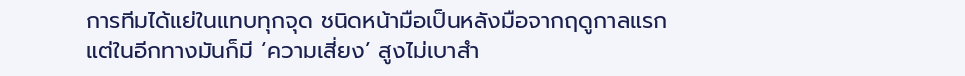การทีมได้แย่ในแทบทุกจุด ชนิดหน้ามือเป็นหลังมือจากฤดูกาลแรก
แต่ในอีกทางมันก็มี ‘ความเสี่ยง’ สูงไม่เบาสำ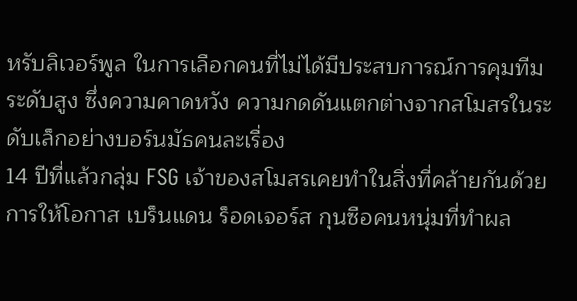หรับลิเวอร์พูล ในการเลือกคนที่ไม่ได้มีประสบการณ์การคุมทีมระดับสูง ซึ่งความคาดหวัง ความกดดันแตกต่างจากสโมสรในระดับเล็กอย่างบอร์นมัธคนละเรื่อง
14 ปีที่แล้วกลุ่ม FSG เจ้าของสโมสรเคยทำในสิ่งที่คล้ายกันด้วยการให้โอกาส เบร็นแดน ร็อดเจอร์ส กุนซือคนหนุ่มที่ทำผล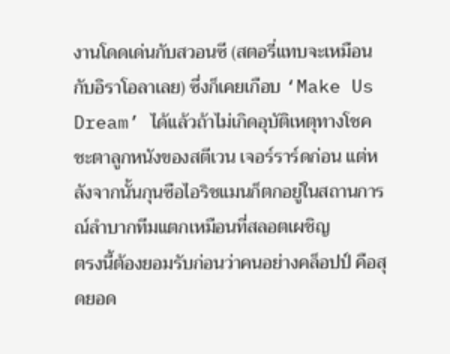งานโดดเด่นกับสวอนซี (สตอรี่แทบจะเหมือนกับอิราโอลาเลย) ซึ่งก็เคยเกือบ ‘Make Us Dream’ ได้แล้วถ้าไม่เกิดอุบัติเหตุทางโชคชะตาลูกหนังของสตีเวน เจอร์ราร์ดก่อน แต่หลังจากนั้นกุนซือไอริชแมนก็ตกอยู่ในสถานการณ์ลำบากทีมแตกเหมือนที่สลอตเผชิญ
ตรงนี้ต้องยอมรับก่อนว่าคนอย่างคล็อปป์ คือสุดยอด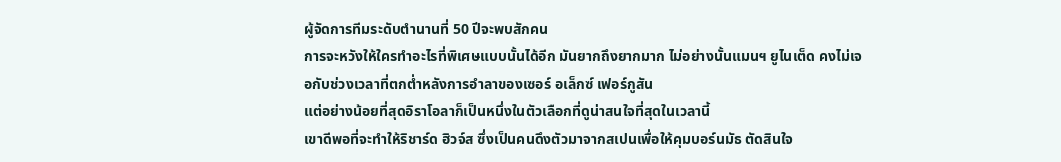ผู้จัดการทีมระดับตำนานที่ 50 ปีจะพบสักคน
การจะหวังให้ใครทำอะไรที่พิเศษแบบนั้นได้อีก มันยากถึงยากมาก ไม่อย่างนั้นแมนฯ ยูไนเต็ด คงไม่เจอกับช่วงเวลาที่ตกต่ำหลังการอำลาของเซอร์ อเล็กซ์ เฟอร์กูสัน
แต่อย่างน้อยที่สุดอิราโอลาก็เป็นหนึ่งในตัวเลือกที่ดูน่าสนใจที่สุดในเวลานี้
เขาดีพอที่จะทำให้ริชาร์ด ฮิวจ์ส ซึ่งเป็นคนดึงตัวมาจากสเปนเพื่อให้คุมบอร์นมัธ ตัดสินใจ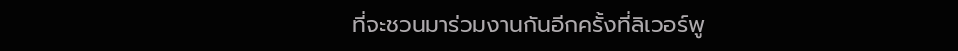ที่จะชวนมาร่วมงานกันอีกครั้งที่ลิเวอร์พู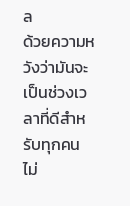ล
ด้วยความหวังว่ามันจะเป็นช่วงเวลาที่ดีสำหรับทุกคน
ไม่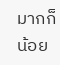มากก็น้อย